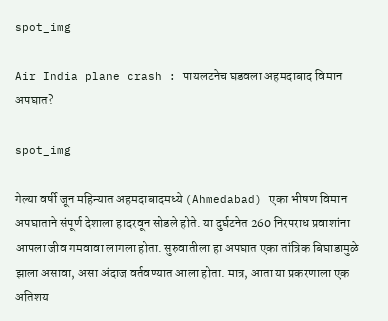spot_img

Air India plane crash : पायलटनेच घडवला अहमदाबाद विमान अपघात?

spot_img

गेल्या वर्षी जून महिन्यात अहमदाबादमध्ये (Ahmedabad) एका भीषण विमान अपघाताने संपूर्ण देशाला हादरवून सोडले होते. या दुर्घटनेत 260 निरपराध प्रवाशांना आपला जीव गमवावा लागला होता. सुरुवातीला हा अपघात एका तांत्रिक बिघाडामुळे झाला असावा, असा अंदाज वर्तवण्यात आला होता. मात्र, आता या प्रकरणाला एक अतिशय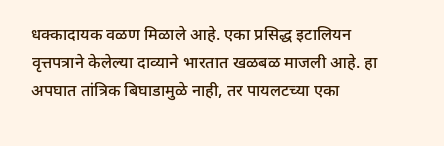धक्कादायक वळण मिळाले आहे. एका प्रसिद्ध इटालियन वृत्तपत्राने केलेल्या दाव्याने भारतात खळबळ माजली आहे. हा अपघात तांत्रिक बिघाडामुळे नाही, तर पायलटच्या एका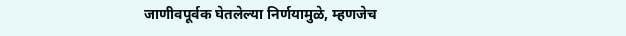जाणीवपूर्वक घेतलेल्या निर्णयामुळे, म्हणजेच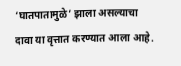‘घातपातामुळे’ झाला असल्याचा दावा या वृत्तात करण्यात आला आहे.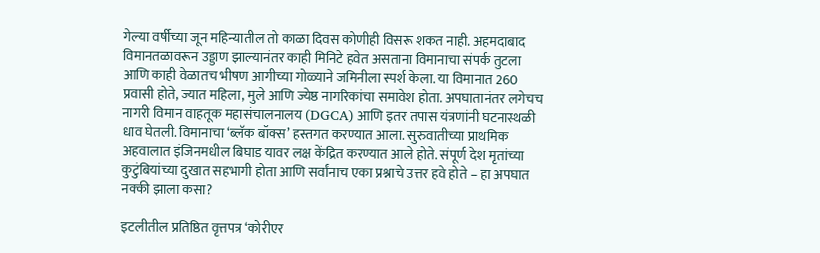गेल्या वर्षीच्या जून महिन्यातील तो काळा दिवस कोणीही विसरू शकत नाही. अहमदाबाद विमानतळावरून उड्डाण झाल्यानंतर काही मिनिटे हवेत असताना विमानाचा संपर्क तुटला आणि काही वेळातच भीषण आगीच्या गोळ्याने जमिनीला स्पर्श केला. या विमानात 260 प्रवासी होते, ज्यात महिला, मुले आणि ज्येष्ठ नागरिकांचा समावेश होता. अपघातानंतर लगेचच नागरी विमान वाहतूक महासंचालनालय (DGCA) आणि इतर तपास यंत्रणांनी घटनास्थळी धाव घेतली. विमानाचा ‘ब्लॅक बॉक्स’ हस्तगत करण्यात आला. सुरुवातीच्या प्राथमिक अहवालात इंजिनमधील बिघाड यावर लक्ष केंद्रित करण्यात आले होते. संपूर्ण देश मृतांच्या कुटुंबियांच्या दुखात सहभागी होता आणि सर्वांनाच एका प्रश्नाचे उत्तर हवे होते – हा अपघात नक्की झाला कसा?

इटलीतील प्रतिष्ठित वृत्तपत्र ‘कोरीएर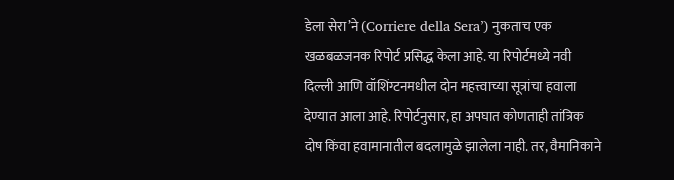डेला सेरा’ने (Corriere della Sera’) नुकताच एक खळबळजनक रिपोर्ट प्रसिद्ध केला आहे. या रिपोर्टमध्ये नवी दिल्ली आणि वॉशिंग्टनमधील दोन महत्त्वाच्या सूत्रांचा हवाला देण्यात आला आहे. रिपोर्टनुसार, हा अपघात कोणताही तांत्रिक दोष किंवा हवामानातील बदलामुळे झालेला नाही. तर, वैमानिकाने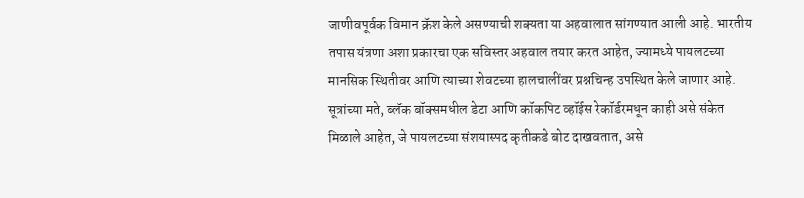जाणीवपूर्वक विमान क्रॅश केले असण्याची शक्यता या अहवालात सांगण्यात आली आहे. भारतीय तपास यंत्रणा अशा प्रकारचा एक सविस्तर अहवाल तयार करत आहेत, ज्यामध्ये पायलटच्या मानसिक स्थितीवर आणि त्याच्या शेवटच्या हालचालींवर प्रश्नचिन्ह उपस्थित केले जाणार आहे. सूत्रांच्या मते, ब्लॅक बॉक्समधील डेटा आणि कॉकपिट व्हॉईस रेकॉर्डरमधून काही असे संकेत मिळाले आहेत, जे पायलटच्या संशयास्पद कृतीकडे बोट दाखवतात, असे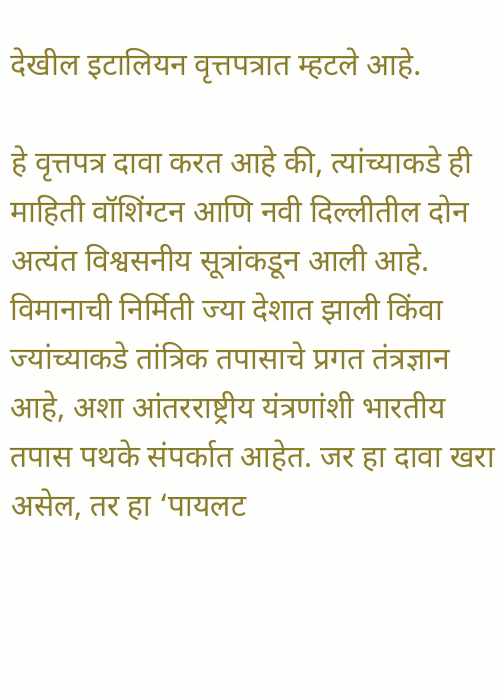देखील इटालियन वृत्तपत्रात म्हटले आहे.

हे वृत्तपत्र दावा करत आहे की, त्यांच्याकडे ही माहिती वॉशिंग्टन आणि नवी दिल्लीतील दोन अत्यंत विश्वसनीय सूत्रांकडून आली आहे. विमानाची निर्मिती ज्या देशात झाली किंवा ज्यांच्याकडे तांत्रिक तपासाचे प्रगत तंत्रज्ञान आहे, अशा आंतरराष्ट्रीय यंत्रणांशी भारतीय तपास पथके संपर्कात आहेत. जर हा दावा खरा असेल, तर हा ‘पायलट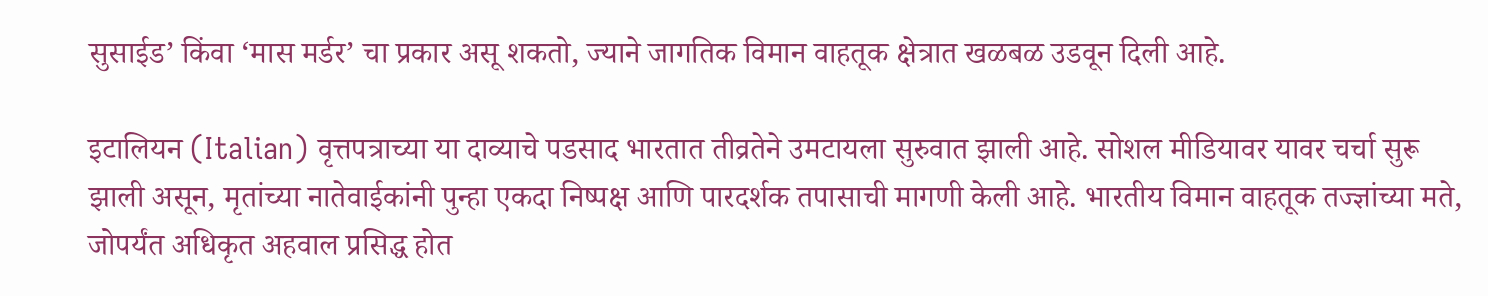सुसाईड’ किंवा ‘मास मर्डर’ चा प्रकार असू शकतो, ज्याने जागतिक विमान वाहतूक क्षेत्रात खळबळ उडवून दिली आहे.

इटालियन (Italian) वृत्तपत्राच्या या दाव्याचे पडसाद भारतात तीव्रतेने उमटायला सुरुवात झाली आहे. सोशल मीडियावर यावर चर्चा सुरू झाली असून, मृतांच्या नातेवाईकांनी पुन्हा एकदा निष्पक्ष आणि पारदर्शक तपासाची मागणी केली आहे. भारतीय विमान वाहतूक तज्ज्ञांच्या मते, जोपर्यंत अधिकृत अहवाल प्रसिद्ध होत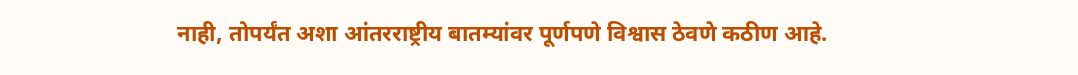नाही, तोपर्यंत अशा आंतरराष्ट्रीय बातम्यांवर पूर्णपणे विश्वास ठेवणे कठीण आहे.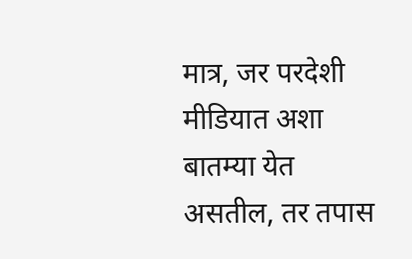मात्र, जर परदेशी मीडियात अशा बातम्या येत असतील, तर तपास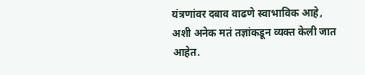यंत्रणांवर दबाव वाढणे स्वाभाविक आहे, अशी अनेक मतं तज्ञांकडून व्यक्त केली जात आहेत.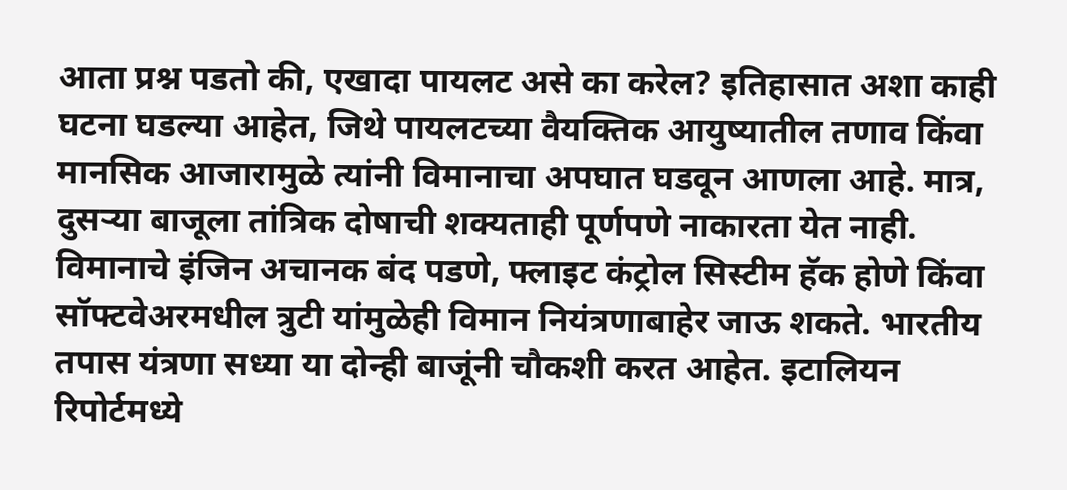आता प्रश्न पडतो की, एखादा पायलट असे का करेल? इतिहासात अशा काही घटना घडल्या आहेत, जिथे पायलटच्या वैयक्तिक आयुष्यातील तणाव किंवा मानसिक आजारामुळे त्यांनी विमानाचा अपघात घडवून आणला आहे. मात्र, दुसऱ्या बाजूला तांत्रिक दोषाची शक्यताही पूर्णपणे नाकारता येत नाही. विमानाचे इंजिन अचानक बंद पडणे, फ्लाइट कंट्रोल सिस्टीम हॅक होणे किंवा सॉफ्टवेअरमधील त्रुटी यांमुळेही विमान नियंत्रणाबाहेर जाऊ शकते. भारतीय तपास यंत्रणा सध्या या दोन्ही बाजूंनी चौकशी करत आहेत. इटालियन रिपोर्टमध्ये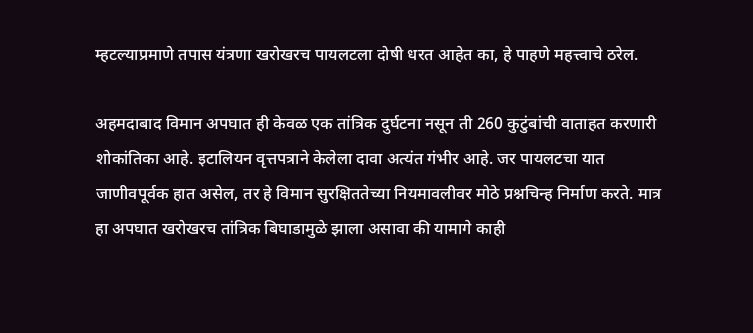म्हटल्याप्रमाणे तपास यंत्रणा खरोखरच पायलटला दोषी धरत आहेत का, हे पाहणे महत्त्वाचे ठरेल.

अहमदाबाद विमान अपघात ही केवळ एक तांत्रिक दुर्घटना नसून ती 260 कुटुंबांची वाताहत करणारी शोकांतिका आहे. इटालियन वृत्तपत्राने केलेला दावा अत्यंत गंभीर आहे. जर पायलटचा यात जाणीवपूर्वक हात असेल, तर हे विमान सुरक्षिततेच्या नियमावलीवर मोठे प्रश्नचिन्ह निर्माण करते. मात्र हा अपघात खरोखरच तांत्रिक बिघाडामुळे झाला असावा की यामागे काही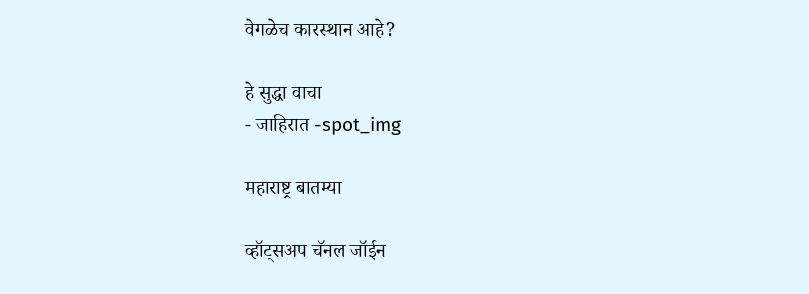वेगळेच कारस्थान आहे?

हे सुद्धा वाचा
- जाहिरात -spot_img

महाराष्ट्र बातम्या

व्हॉट्सअप चॅनल जॉईन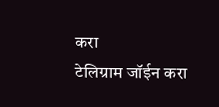करा
टेलिग्राम जॉईन करा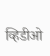व्हिडीओ